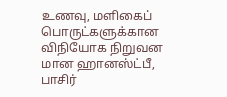உணவு, மளிகைப் பொருட்களுக்கான விநியோக நிறுவன மான ஹானஸ்ட்பீ, பாசிர்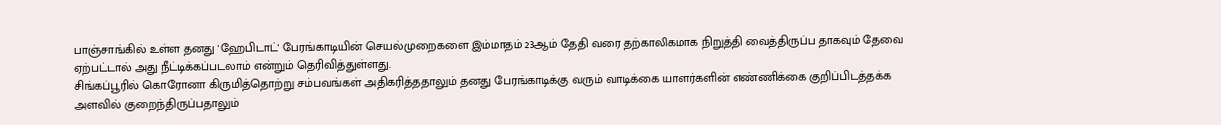பாஞ்சாங்கில் உள்ள தனது 'ஹேபிடாட்' பேரங்காடியின் செயல்முறைகளை இம்மாதம் 23ஆம் தேதி வரை தற்காலிகமாக நிறுத்தி வைத்திருப்ப தாகவும் தேவை ஏற்பட்டால் அது நீட்டிக்கப்படலாம் என்றும் தெரிவித்துள்ளது.
சிங்கப்பூரில் கொரோனா கிருமித்தொற்று சம்பவங்கள் அதிகரித்ததாலும் தனது பேரங்காடிக்கு வரும் வாடிக்கை யாளர்களின் எண்ணிக்கை குறிப்பிடத்தக்க அளவில் குறைந்திருப்பதாலும்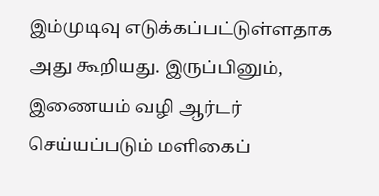இம்முடிவு எடுக்கப்பட்டுள்ளதாக அது கூறியது. இருப்பினும், இணையம் வழி ஆர்டர் செய்யப்படும் மளிகைப்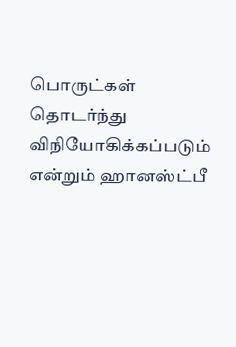பொருட்கள் தொடர்ந்து விநியோகிக்கப்படும் என்றும் ஹானஸ்ட்பீ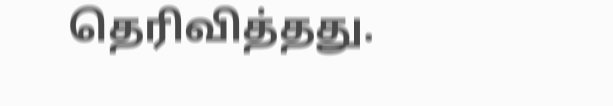தெரிவித்தது.